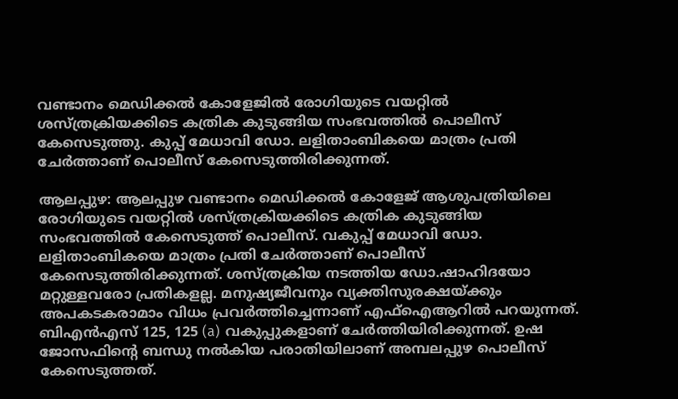വണ്ടാനം മെഡിക്കൽ കോളേജിൽ രോഗിയുടെ വയറ്റിൽ ശസ്ത്രക്രിയക്കിടെ കത്രിക കുടുങ്ങിയ സംഭവത്തിൽ പൊലീസ് കേസെടുത്തു. കുപ്പ് മേധാവി ഡോ. ലളിതാംബികയെ മാത്രം പ്രതി ചേർത്താണ് പൊലീസ് കേസെടുത്തിരിക്കുന്നത്.

ആലപ്പുഴ: ആലപ്പുഴ വണ്ടാനം മെഡിക്കൽ കോളേജ് ആശുപത്രിയിലെ രോഗിയുടെ വയറ്റിൽ ശസ്ത്രക്രിയക്കിടെ കത്രിക കുടുങ്ങിയ സംഭവത്തിൽ കേസെടുത്ത് പൊലീസ്. വകുപ്പ് മേധാവി ഡോ. ലളിതാംബികയെ മാത്രം പ്രതി ചേർത്താണ് പൊലീസ് കേസെടുത്തിരിക്കുന്നത്. ശസ്ത്രക്രിയ നടത്തിയ ഡോ.ഷാഹിദയോ മറ്റുള്ളവരോ പ്രതികളല്ല. മനുഷ്യജീവനും വ്യക്തിസുരക്ഷയ്ക്കും അപകടകരാമാം വിധം പ്രവർത്തിച്ചെന്നാണ് എഫ്ഐആറിൽ പറയുന്നത്. ബിഎൻഎസ് 125, 125 (a) വകുപ്പുകളാണ് ചേർത്തിയിരിക്കുന്നത്. ഉഷ ജോസഫിന്റെ ബന്ധു നൽകിയ പരാതിയിലാണ് അമ്പലപ്പുഴ പൊലീസ് കേസെടുത്തത്.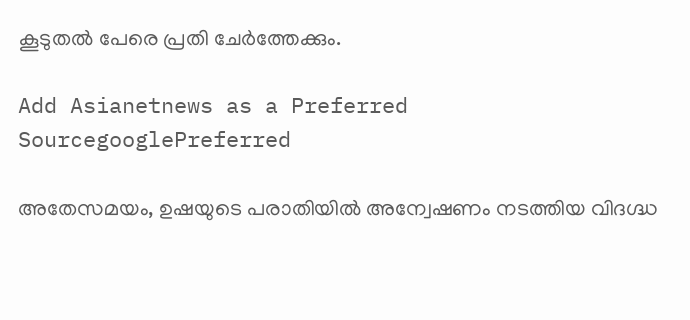കൂടുതൽ പേരെ പ്രതി ചേർത്തേക്കും.

Add Asianetnews as a Preferred SourcegooglePreferred

അതേസമയം, ഉഷയുടെ പരാതിയിൽ അന്വേഷണം നടത്തിയ വിദഗ്ദ്ധ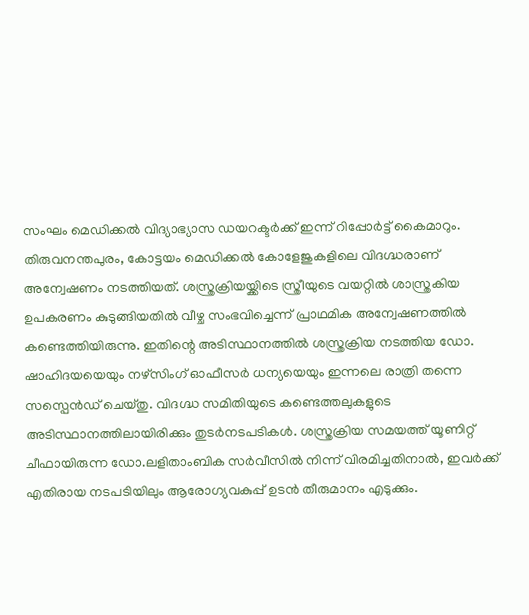സംഘം മെഡിക്കൽ വിദ്യാഭ്യാസ ഡയറക്ടർക്ക് ഇന്ന് റിപ്പോർട്ട് കൈമാറും. തിരുവനന്തപുരം, കോട്ടയം മെഡിക്കൽ കോളേജുകളിലെ വിദഗ്ദ്ധരാണ് അന്വേഷണം നടത്തിയത്. ശസ്ത്രക്രിയയ്ക്കിടെ സ്ത്രീയുടെ വയറ്റിൽ ശാസ്ത്രകിയ ഉപകരണം കുടുങ്ങിയതിൽ വീഴ്ച സംഭവിച്ചെന്ന് പ്രാഥമിക അന്വേഷണത്തിൽ കണ്ടെത്തിയിരുന്നു. ഇതിന്റെ അടിസ്ഥാനത്തിൽ ശസ്ത്രക്രിയ നടത്തിയ ഡോ. ഷാഹിദയയെയും നഴ്സിംഗ് ഓഫീസർ ധന്യയെയും ഇന്നലെ രാത്രി തന്നെ സസ്പെൻഡ് ചെയ്തു. വിദഗ്ദ്ധ സമിതിയുടെ കണ്ടെത്തലുകളുടെ അടിസ്ഥാനത്തിലായിരിക്കും തുടർനടപടികൾ. ശസ്ത്രക്രിയ സമയത്ത് യൂണിറ്റ് ചീഫായിരുന്ന ഡോ.ലളിതാംബിക സർവീസിൽ നിന്ന് വിരമിച്ചതിനാൽ, ഇവർക്ക് എതിരായ നടപടിയിലും ആരോഗ്യവകുപ്പ് ഉടൻ തീരുമാനം എടുക്കും.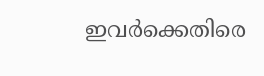ഇവർക്കെതിരെ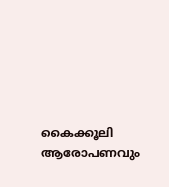കൈക്കൂലി ആരോപണവും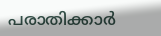പരാതിക്കാർ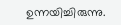ഉന്നയിച്ചിരുന്നു.